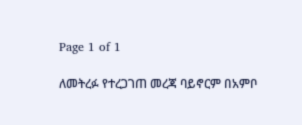Page 1 of 1

ለመትረፉ የተረጋገጠ መረጃ ባይኖርም በአምቦ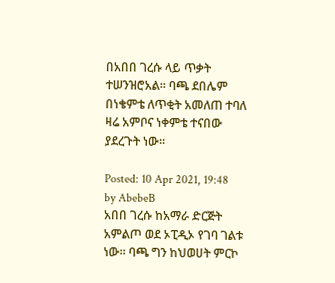በአበበ ገረሱ ላይ ጥቃት ተሠንዝሮአል፡፡ ባጫ ደበሌም በነቄምቴ ለጥቂት አመለጠ ተባለ ዛሬ አምቦና ነቀምቴ ተናበው ያደረጉት ነው፡፡

Posted: 10 Apr 2021, 19:48
by AbebeB
አበበ ገረሱ ከአማራ ድርጅት አምልጦ ወደ ኦፒዲኦ የገባ ገልቱ ነው፡፡ ባጫ ግን ከህወሀት ምርኮ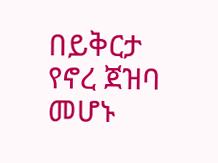በይቅርታ የኖረ ጀዝባ መሆኑ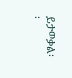ይታወቃል፡፡